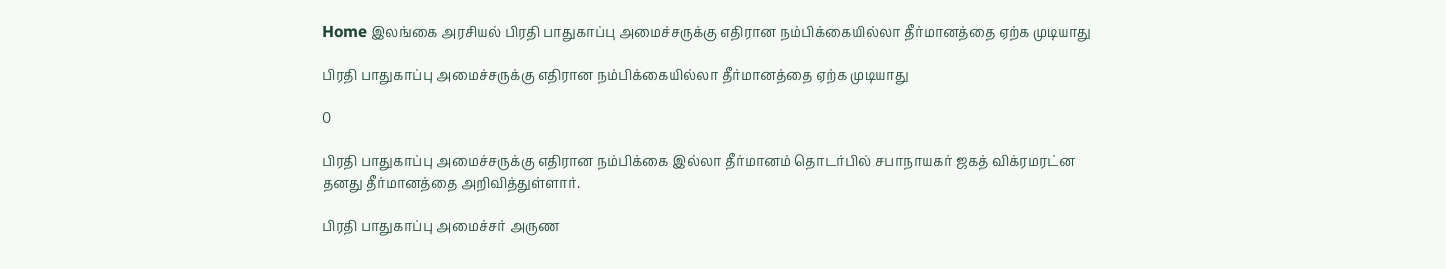Home இலங்கை அரசியல் பிரதி பாதுகாப்பு அமைச்சருக்கு எதிரான நம்பிக்கையில்லா தீர்மானத்தை ஏற்க முடியாது

பிரதி பாதுகாப்பு அமைச்சருக்கு எதிரான நம்பிக்கையில்லா தீர்மானத்தை ஏற்க முடியாது

0

பிரதி பாதுகாப்பு அமைச்சருக்கு எதிரான நம்பிக்கை இல்லா தீர்மானம் தொடர்பில் சபாநாயகர் ஜகத் விக்ரமரட்ன தனது தீர்மானத்தை அறிவித்துள்ளார்.

பிரதி பாதுகாப்பு அமைச்சர் அருண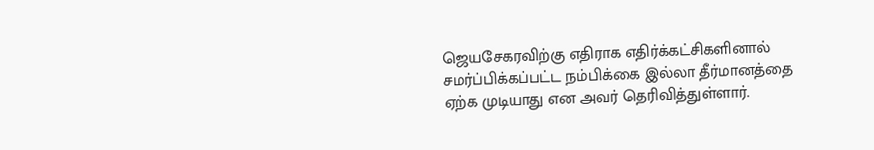ஜெயசேகரவிற்கு எதிராக எதிர்க்கட்சிகளினால் சமர்ப்பிக்கப்பட்ட நம்பிக்கை இல்லா தீர்மானத்தை ஏற்க முடியாது என அவர் தெரிவித்துள்ளார்.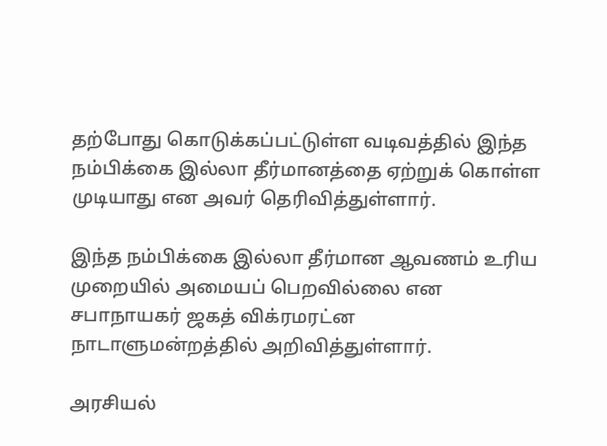தற்போது கொடுக்கப்பட்டுள்ள வடிவத்தில் இந்த நம்பிக்கை இல்லா தீர்மானத்தை ஏற்றுக் கொள்ள முடியாது என அவர் தெரிவித்துள்ளார்.

இந்த நம்பிக்கை இல்லா தீர்மான ஆவணம் உரிய முறையில் அமையப் பெறவில்லை என சபாநாயகர் ஜகத் விக்ரமரட்ன நாடாளுமன்றத்தில் அறிவித்துள்ளார்.

அரசியல்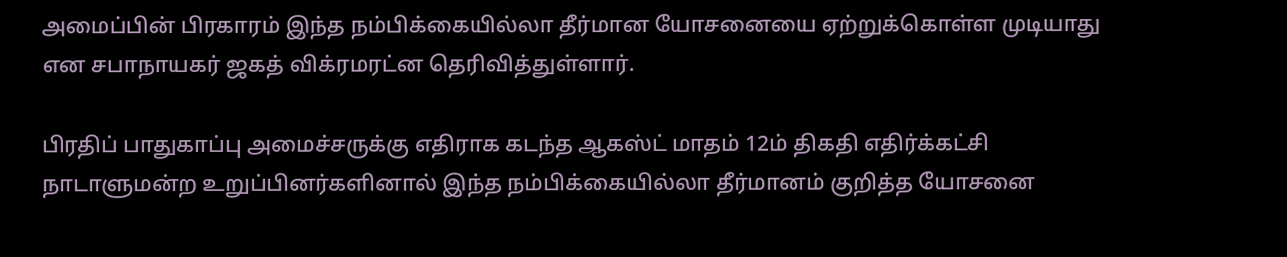அமைப்பின் பிரகாரம் இந்த நம்பிக்கையில்லா தீர்மான யோசனையை ஏற்றுக்கொள்ள முடியாது என சபாநாயகர் ஜகத் விக்ரமரட்ன தெரிவித்துள்ளார்.

பிரதிப் பாதுகாப்பு அமைச்சருக்கு எதிராக கடந்த ஆகஸ்ட் மாதம் 12ம் திகதி எதிர்க்கட்சி நாடாளுமன்ற உறுப்பினர்களினால் இந்த நம்பிக்கையில்லா தீர்மானம் குறித்த யோசனை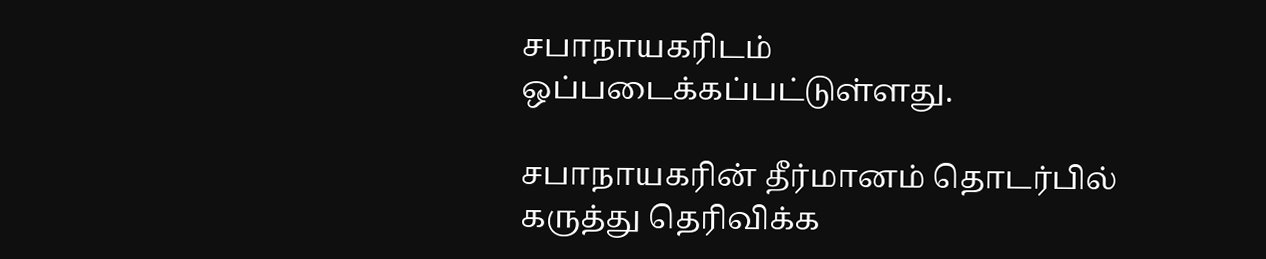சபாநாயகரிடம் ஒப்படைக்கப்பட்டுள்ளது.

சபாநாயகரின் தீர்மானம் தொடர்பில் கருத்து தெரிவிக்க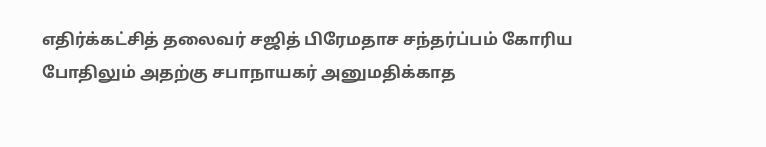எதிர்க்கட்சித் தலைவர் சஜித் பிரேமதாச சந்தர்ப்பம் கோரிய போதிலும் அதற்கு சபாநாயகர் அனுமதிக்காத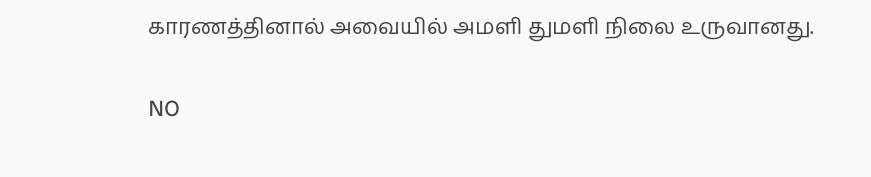காரணத்தினால் அவையில் அமளி துமளி நிலை உருவானது.

NO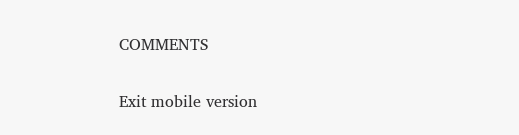COMMENTS

Exit mobile version